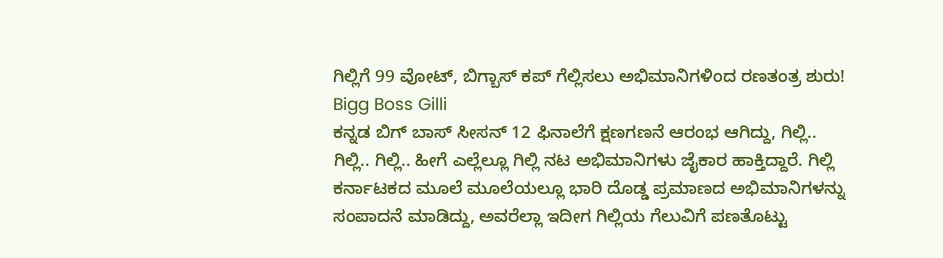ಗಿಲ್ಲಿಗೆ 99 ವೋಟ್, ಬಿಗ್ಬಾಸ್ ಕಪ್ ಗೆಲ್ಲಿಸಲು ಅಭಿಮಾನಿಗಳಿಂದ ರಣತಂತ್ರ ಶುರು! Bigg Boss Gilli
ಕನ್ನಡ ಬಿಗ್ ಬಾಸ್ ಸೀಸನ್ 12 ಫಿನಾಲೆಗೆ ಕ್ಷಣಗಣನೆ ಆರಂಭ ಆಗಿದ್ದು, ಗಿಲ್ಲಿ.. ಗಿಲ್ಲಿ.. ಗಿಲ್ಲಿ.. ಹೀಗೆ ಎಲ್ಲೆಲ್ಲೂ ಗಿಲ್ಲಿ ನಟ ಅಭಿಮಾನಿಗಳು ಜೈಕಾರ ಹಾಕ್ತಿದ್ದಾರೆ. ಗಿಲ್ಲಿ ಕರ್ನಾಟಕದ ಮೂಲೆ ಮೂಲೆಯಲ್ಲೂ ಭಾರಿ ದೊಡ್ಡ ಪ್ರಮಾಣದ ಅಭಿಮಾನಿಗಳನ್ನು ಸಂಪಾದನೆ ಮಾಡಿದ್ದು, ಅವರೆಲ್ಲಾ ಇದೀಗ ಗಿಲ್ಲಿಯ ಗೆಲುವಿಗೆ ಪಣತೊಟ್ಟು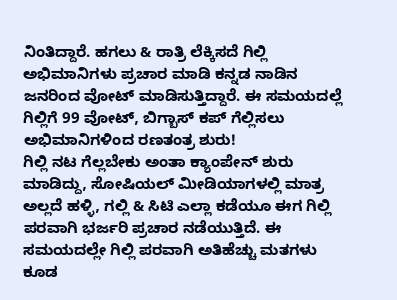ನಿಂತಿದ್ದಾರೆ. ಹಗಲು & ರಾತ್ರಿ ಲೆಕ್ಕಿಸದೆ ಗಿಲ್ಲಿ ಅಭಿಮಾನಿಗಳು ಪ್ರಚಾರ ಮಾಡಿ ಕನ್ನಡ ನಾಡಿನ ಜನರಿಂದ ವೋಟ್ ಮಾಡಿಸುತ್ತಿದ್ದಾರೆ. ಈ ಸಮಯದಲ್ಲೆ ಗಿಲ್ಲಿಗೆ 99 ವೋಟ್, ಬಿಗ್ಬಾಸ್ ಕಪ್ ಗೆಲ್ಲಿಸಲು ಅಭಿಮಾನಿಗಳಿಂದ ರಣತಂತ್ರ ಶುರು!
ಗಿಲ್ಲಿ ನಟ ಗೆಲ್ಲಬೇಕು ಅಂತಾ ಕ್ಯಾಂಪೇನ್ ಶುರು ಮಾಡಿದ್ದು, ಸೋಷಿಯಲ್ ಮೀಡಿಯಾಗಳಲ್ಲಿ ಮಾತ್ರ ಅಲ್ಲದೆ ಹಳ್ಳಿ, ಗಲ್ಲಿ & ಸಿಟಿ ಎಲ್ಲಾ ಕಡೆಯೂ ಈಗ ಗಿಲ್ಲಿ ಪರವಾಗಿ ಭರ್ಜರಿ ಪ್ರಚಾರ ನಡೆಯುತ್ತಿದೆ. ಈ ಸಮಯದಲ್ಲೇ ಗಿಲ್ಲಿ ಪರವಾಗಿ ಅತಿಹೆಚ್ಚು ಮತಗಳು ಕೂಡ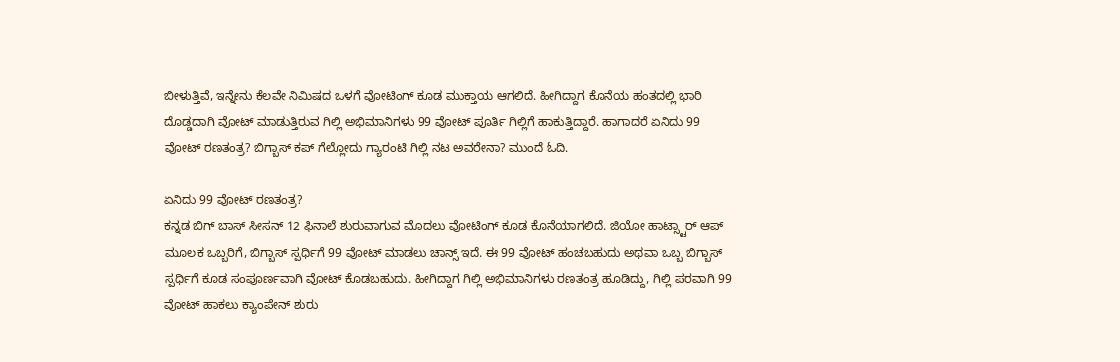ಬೀಳುತ್ತಿವೆ, ಇನ್ನೇನು ಕೆಲವೇ ನಿಮಿಷದ ಒಳಗೆ ವೋಟಿಂಗ್ ಕೂಡ ಮುಕ್ತಾಯ ಆಗಲಿದೆ. ಹೀಗಿದ್ದಾಗ ಕೊನೆಯ ಹಂತದಲ್ಲಿ ಭಾರಿ ದೊಡ್ಡದಾಗಿ ವೋಟ್ ಮಾಡುತ್ತಿರುವ ಗಿಲ್ಲಿ ಅಭಿಮಾನಿಗಳು 99 ವೋಟ್ ಪೂರ್ತಿ ಗಿಲ್ಲಿಗೆ ಹಾಕುತ್ತಿದ್ದಾರೆ. ಹಾಗಾದರೆ ಏನಿದು 99 ವೋಟ್ ರಣತಂತ್ರ? ಬಿಗ್ಬಾಸ್ ಕಪ್ ಗೆಲ್ಲೋದು ಗ್ಯಾರಂಟಿ ಗಿಲ್ಲಿ ನಟ ಅವರೇನಾ? ಮುಂದೆ ಓದಿ.

ಏನಿದು 99 ವೋಟ್ ರಣತಂತ್ರ?
ಕನ್ನಡ ಬಿಗ್ ಬಾಸ್ ಸೀಸನ್ 12 ಫಿನಾಲೆ ಶುರುವಾಗುವ ಮೊದಲು ವೋಟಿಂಗ್ ಕೂಡ ಕೊನೆಯಾಗಲಿದೆ. ಜಿಯೋ ಹಾಟ್ಸ್ಟಾರ್ ಆಪ್ ಮೂಲಕ ಒಬ್ಬರಿಗೆ, ಬಿಗ್ಬಾಸ್ ಸ್ಪರ್ಧಿಗೆ 99 ವೋಟ್ ಮಾಡಲು ಚಾನ್ಸ್ ಇದೆ. ಈ 99 ವೋಟ್ ಹಂಚಬಹುದು ಅಥವಾ ಒಬ್ಬ ಬಿಗ್ಬಾಸ್ ಸ್ಪರ್ಧಿಗೆ ಕೂಡ ಸಂಪೂರ್ಣವಾಗಿ ವೋಟ್ ಕೊಡಬಹುದು. ಹೀಗಿದ್ದಾಗ ಗಿಲ್ಲಿ ಅಭಿಮಾನಿಗಳು ರಣತಂತ್ರ ಹೂಡಿದ್ದು, ಗಿಲ್ಲಿ ಪರವಾಗಿ 99 ವೋಟ್ ಹಾಕಲು ಕ್ಯಾಂಪೇನ್ ಶುರು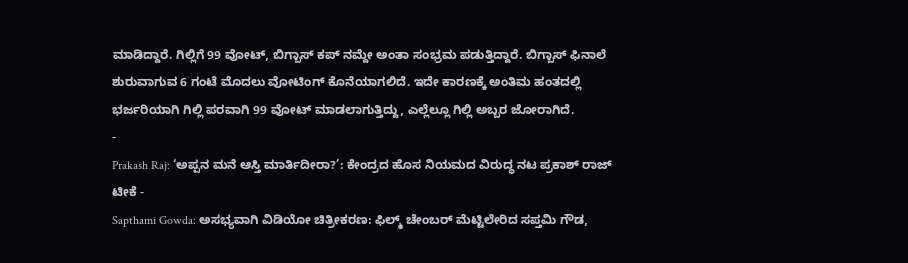ಮಾಡಿದ್ದಾರೆ. ಗಿಲ್ಲಿಗೆ 99 ವೋಟ್, ಬಿಗ್ಬಾಸ್ ಕಪ್ ನಮ್ದೇ ಅಂತಾ ಸಂಭ್ರಮ ಪಡುತ್ತಿದ್ದಾರೆ. ಬಿಗ್ಬಾಸ್ ಫಿನಾಲೆ ಶುರುವಾಗುವ 6 ಗಂಟೆ ಮೊದಲು ವೋಟಿಂಗ್ ಕೊನೆಯಾಗಲಿದೆ. ಇದೇ ಕಾರಣಕ್ಕೆ ಅಂತಿಮ ಹಂತದಲ್ಲಿ ಭರ್ಜರಿಯಾಗಿ ಗಿಲ್ಲಿ ಪರವಾಗಿ 99 ವೋಟ್ ಮಾಡಲಾಗುತ್ತಿದ್ದು, ಎಲ್ಲೆಲ್ಲೂ ಗಿಲ್ಲಿ ಅಬ್ಬರ ಜೋರಾಗಿದೆ.
-
Prakash Raj: ‘ಅಪ್ಪನ ಮನೆ ಆಸ್ತಿ ಮಾರ್ತಿದೀರಾ?’: ಕೇಂದ್ರದ ಹೊಸ ನಿಯಮದ ವಿರುದ್ಧ ನಟ ಪ್ರಕಾಶ್ ರಾಜ್ ಟೀಕೆ -
Sapthami Gowda: ಅಸಭ್ಯವಾಗಿ ವಿಡಿಯೋ ಚಿತ್ರೀಕರಣ: ಫಿಲ್ಮ್ ಚೇಂಬರ್ ಮೆಟ್ಟಿಲೇರಿದ ಸಪ್ತಮಿ ಗೌಡ,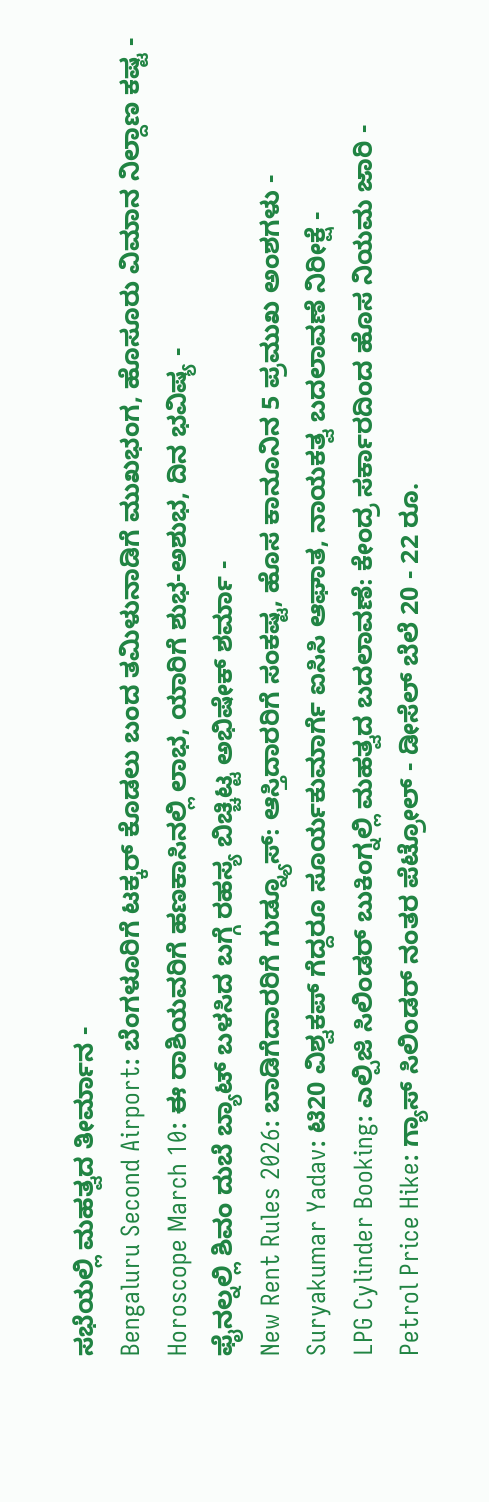ಸಭೆಯಲ್ಲಿ ಮಹತ್ವದ ತೀರ್ಮಾನ -
Bengaluru Second Airport: ಬೆಂಗಳೂರಿಗೆ ಟಕ್ಕರ್ ಕೊಡಲು ಬಂದ ತಮಿಳುನಾಡಿಗೆ ಮುಖಭಂಗ, ಹೊಸೂರು ವಿಮಾನ ನಿಲ್ದಾಣ ಕಷ್ಟ -
Horoscope March 10: ಈ ರಾಶಿಯವರಿಗೆ ಹಣಕಾಸಿನಲ್ಲಿ ಲಾಭ, ಯಾರಿಗೆ ಶುಭ-ಅಶುಭ, ದಿನ ಭವಿಷ್ಯ -
ಫೈನಲ್ನಲ್ಲಿ ಶಿವಂ ದುಬೆ ಬ್ಯಾಟ್ ಬಳಸಿದ ಬಗ್ಗೆ ರಹಸ್ಯ ಬಿಚ್ಚಿಟ್ಟ ಅಭಿಷೇಕ್ ಶರ್ಮಾ -
New Rent Rules 2026: ಬಾಡಿಗೆದಾರರಿಗೆ ಗುಡ್ನ್ಯೂಸ್: ಆಸ್ತಿದಾರರಿಗೆ ಸಂಕಷ್ಟ, ಹೊಸ ಕಾನೂನಿನ 5 ಪ್ರಮುಖ ಅಂಶಗಳು -
Suryakumar Yadav: ಟಿ20 ವಿಶ್ವಕಪ್ ಗೆದ್ದರೂ ಸೂರ್ಯಕುಮಾರ್ಗೆ ಐಸಿಸಿ ಆಘಾತ, ನಾಯಕತ್ವ ಬದಲಾವಣೆ ನಿರೀಕ್ಷೆ -
LPG Cylinder Booking: ಎಲ್ಪಿಜಿ ಸಿಲಿಂಡರ್ ಬುಕಿಂಗ್ನಲ್ಲಿ ಮಹತ್ವದ ಬದಲಾವಣೆ: ಕೇಂದ್ರ ಸರ್ಕಾರದಿಂದ ಹೊಸ ನಿಯಮ ಜಾರಿ -
Petrol Price Hike: ಗ್ಯಾಸ್ ಸಿಲಿಂಡರ್ ನಂತರ ಪೆಟ್ರೋಲ್ - ಡೀಸೆಲ್ ಬೆಲೆ 20 - 22 ರೂ.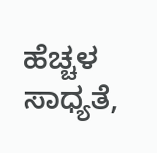ಹೆಚ್ಚಳ ಸಾಧ್ಯತೆ,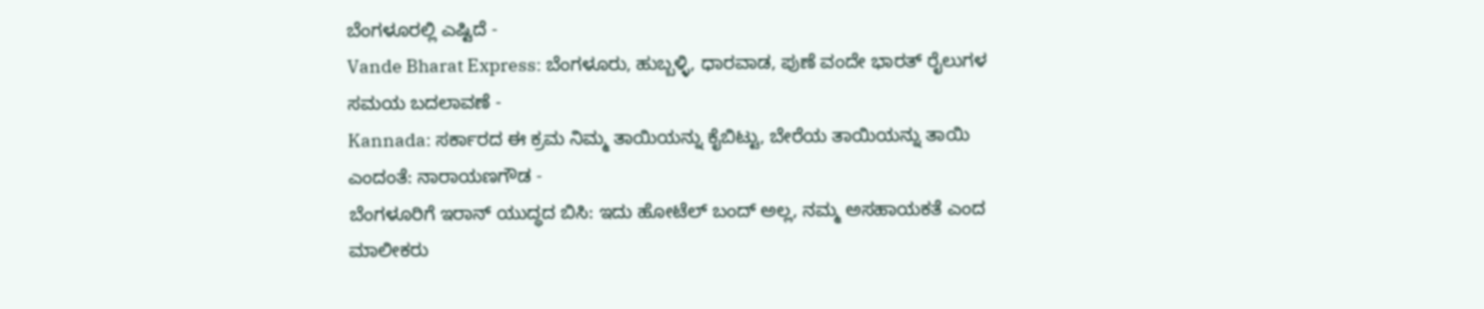ಬೆಂಗಳೂರಲ್ಲಿ ಎಷ್ಟಿದೆ -
Vande Bharat Express: ಬೆಂಗಳೂರು, ಹುಬ್ಬಳ್ಳಿ, ಧಾರವಾಡ, ಪುಣೆ ವಂದೇ ಭಾರತ್ ರೈಲುಗಳ ಸಮಯ ಬದಲಾವಣೆ -
Kannada: ಸರ್ಕಾರದ ಈ ಕ್ರಮ ನಿಮ್ಮ ತಾಯಿಯನ್ನು ಕೈಬಿಟ್ಟು, ಬೇರೆಯ ತಾಯಿಯನ್ನು ತಾಯಿ ಎಂದಂತೆ: ನಾರಾಯಣಗೌಡ -
ಬೆಂಗಳೂರಿಗೆ ಇರಾನ್ ಯುದ್ಧದ ಬಿಸಿ: ಇದು ಹೋಟೆಲ್ ಬಂದ್ ಅಲ್ಲ, ನಮ್ಮ ಅಸಹಾಯಕತೆ ಎಂದ ಮಾಲೀಕರು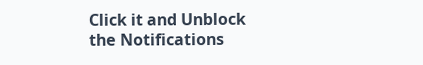Click it and Unblock the Notifications